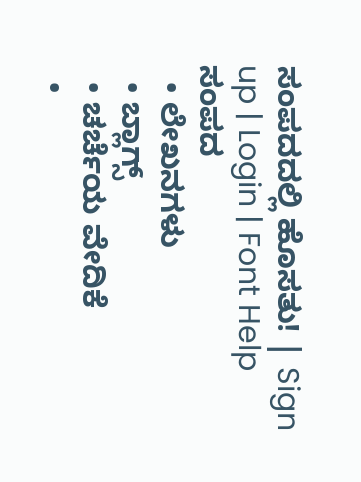ಸಂಪದದಲ್ಲಿ ಹೊಸತು! | Sign up | Login | Font Help
ಸಂಪದ
  • ಲೇಖನಗಳು
  • ಬ್ಲಾಗ್ಸ್
  • ಚರ್ಚೆಯ ವೇದಿಕೆ
  •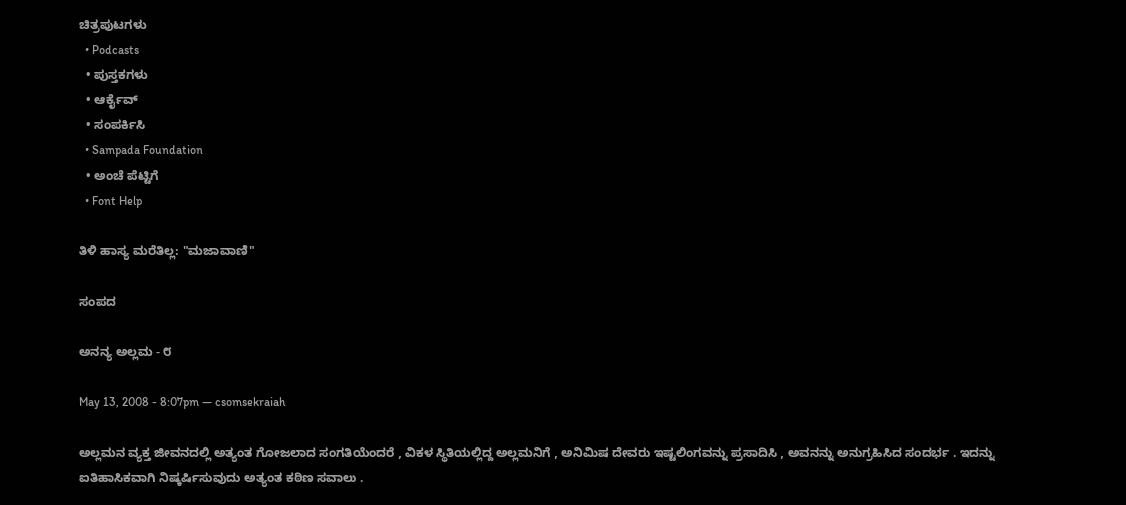ಚಿತ್ರಪುಟಗಳು
  • Podcasts
  • ಪುಸ್ತಕಗಳು
  • ಆರ್ಕೈವ್
  • ಸಂಪರ್ಕಿಸಿ
  • Sampada Foundation
  • ಅಂಚೆ ಪೆಟ್ಟಿಗೆ
  • Font Help

ತಿಳಿ ಹಾಸ್ಯ ಮರೆತಿಲ್ಲ: "ಮಜಾವಾಣಿ"

ಸಂಪದ

ಅನನ್ಯ ಅಲ್ಲಮ - ೮

May 13, 2008 - 8:07pm — csomsekraiah

ಅಲ್ಲಮನ ವ್ಯಕ್ತ ಜೀವನದಲ್ಲಿ ಅತ್ಯಂತ ಗೋಜಲಾದ ಸಂಗತಿಯೆಂದರೆ , ವಿಕಳ ಸ್ಥಿತಿಯಲ್ಲಿದ್ದ ಅಲ್ಲಮನಿಗೆ , ಅನಿಮಿಷ ದೇವರು ಇಷ್ಟಲಿಂಗವನ್ನು ಪ್ರಸಾದಿಸಿ , ಅವನನ್ನು ಅನುಗ್ರಹಿಸಿದ ಸಂದರ್ಭ . ಇದನ್ನು ಐತಿಹಾಸಿಕವಾಗಿ ನಿಷ್ಕರ್ಷಿಸುವುದು ಅತ್ಯಂತ ಕಠಿಣ ಸವಾಲು .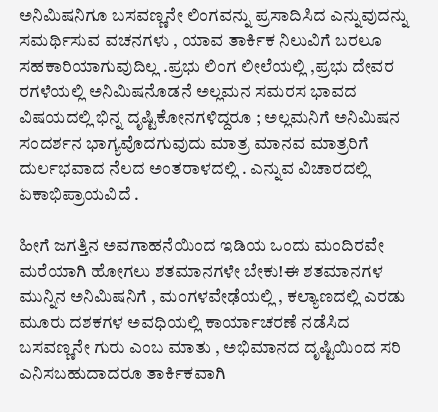ಅನಿಮಿಷನಿಗೂ ಬಸವಣ್ಣನೇ ಲಿಂಗವನ್ನು ಪ್ರಸಾದಿಸಿದ ಎನ್ನುವುದನ್ನು ಸಮರ್ಥಿಸುವ ವಚನಗಳು , ಯಾವ ತಾರ್ಕಿಕ ನಿಲುವಿಗೆ ಬರಲೂ ಸಹಕಾರಿಯಾಗುವುದಿಲ್ಲ .ಪ್ರಭು ಲಿಂಗ ಲೀಲೆಯಲ್ಲಿ ,ಪ್ರಭು ದೇವರ ರಗಳೆಯಲ್ಲಿ ಅನಿಮಿಷನೊಡನೆ ಅಲ್ಲಮನ ಸಮರಸ ಭಾವದ ವಿಷಯದಲ್ಲಿ ಭಿನ್ನ ದೃಷ್ಟಿಕೋನಗಳಿದ್ದರೂ ; ಅಲ್ಲಮನಿಗೆ ಅನಿಮಿಷನ ಸಂದರ್ಶನ ಭಾಗ್ಯವೊದಗುವುದು ಮಾತ್ರ ಮಾನವ ಮಾತ್ರರಿಗೆ ದುರ್ಲಭವಾದ ನೆಲದ ಅಂತರಾಳದಲ್ಲಿ . ಎನ್ನುವ ವಿಚಾರದಲ್ಲಿ ಏಕಾಭಿಪ್ರಾಯವಿದೆ .

ಹೀಗೆ ಜಗತ್ತಿನ ಅವಗಾಹನೆಯಿಂದ ಇಡಿಯ ಒಂದು ಮಂದಿರವೇ ಮರೆಯಾಗಿ ಹೋಗಲು ಶತಮಾನಗಳೇ ಬೇಕು!ಈ ಶತಮಾನಗಳ ಮುನ್ನಿನ ಅನಿಮಿಷನಿಗೆ , ಮಂಗಳವೇಢೆಯಲ್ಲಿ , ಕಲ್ಯಾಣದಲ್ಲಿ ಎರಡು ಮೂರು ದಶಕಗಳ ಅವಧಿಯಲ್ಲಿ ಕಾರ್ಯಾಚರಣೆ ನಡೆಸಿದ ಬಸವಣ್ಣನೇ ಗುರು ಎಂಬ ಮಾತು , ಅಭಿಮಾನದ ದೃಷ್ಟಿಯಿಂದ ಸರಿ ಎನಿಸಬಹುದಾದರೂ ತಾರ್ಕಿಕವಾಗಿ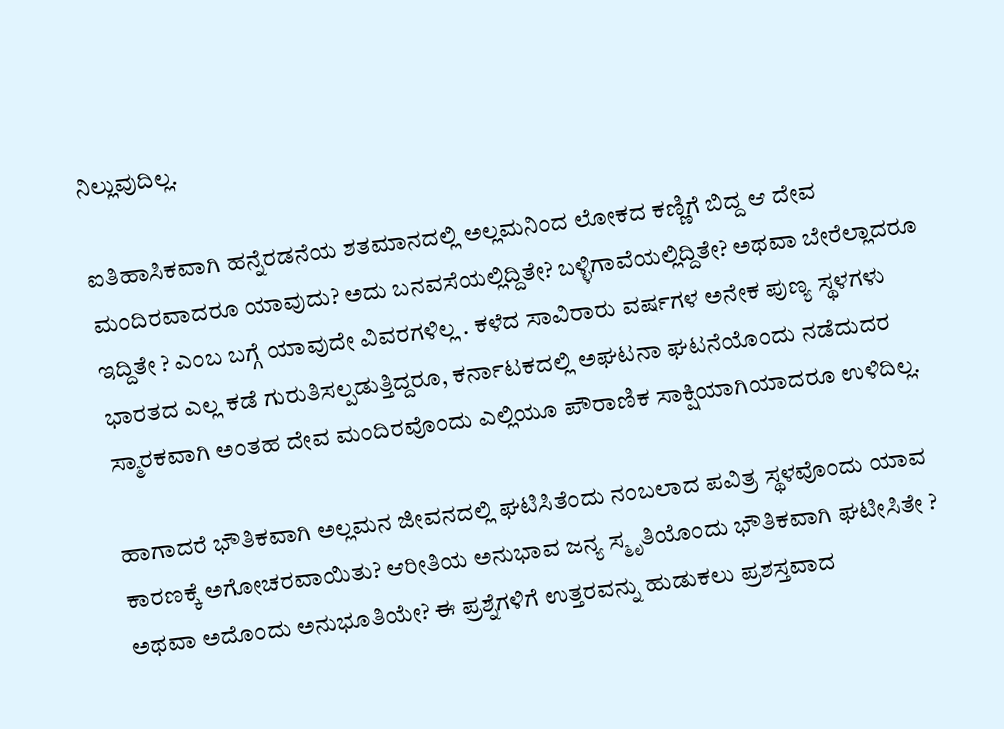ನಿಲ್ಲುವುದಿಲ್ಲ.

ಐತಿಹಾಸಿಕವಾಗಿ ಹನ್ನೆರಡನೆಯ ಶತಮಾನದಲ್ಲಿ ಅಲ್ಲಮನಿಂದ ಲೋಕದ ಕಣ್ಣಿಗೆ ಬಿದ್ದ ಆ ದೇವ ಮಂದಿರವಾದರೂ ಯಾವುದು? ಅದು ಬನವಸೆಯಲ್ಲಿದ್ದಿತೇ? ಬಳ್ಳಿಗಾವೆಯಲ್ಲಿದ್ದಿತೇ? ಅಥವಾ ಬೇರೆಲ್ಲಾದರೂ ಇದ್ದಿತೇ ? ಎಂಬ ಬಗ್ಗೆ ಯಾವುದೇ ವಿವರಗಳಿಲ್ಲ . ಕಳೆದ ಸಾವಿರಾರು ವರ್ಷಗಳ ಅನೇಕ ಪುಣ್ಯ ಸ್ಥಳಗಳು ಭಾರತದ ಎಲ್ಲ ಕಡೆ ಗುರುತಿಸಲ್ಪಡುತ್ತಿದ್ದರೂ, ಕರ್ನಾಟಕದಲ್ಲಿ ಅಘಟನಾ ಘಟನೆಯೊಂದು ನಡೆದುದರ ಸ್ಮಾರಕವಾಗಿ ಅಂತಹ ದೇವ ಮಂದಿರವೊಂದು ಎಲ್ಲಿಯೂ ಪೌರಾಣಿಕ ಸಾಕ್ಷಿಯಾಗಿಯಾದರೂ ಉಳಿದಿಲ್ಲ.

ಹಾಗಾದರೆ ಭೌತಿಕವಾಗಿ ಅಲ್ಲಮನ ಜೀವನದಲ್ಲಿ ಘಟಿಸಿತೆಂದು ನಂಬಲಾದ ಪವಿತ್ರ ಸ್ಥಳವೊಂದು ಯಾವ ಕಾರಣಕ್ಕೆ ಅಗೋಚರವಾಯಿತು? ಆರೀತಿಯ ಅನುಭಾವ ಜನ್ಯ ಸ್ಮೃತಿಯೊಂದು ಭೌತಿಕವಾಗಿ ಘಟೀಸಿತೇ ? ಅಥವಾ ಅದೊಂದು ಅನುಭೂತಿಯೇ? ಈ ಪ್ರಶ್ನೆಗಳಿಗೆ ಉತ್ತರವನ್ನು ಹುಡುಕಲು ಪ್ರಶಸ್ತವಾದ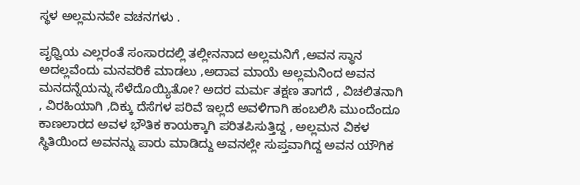ಸ್ಥಳ ಅಲ್ಲಮನವೇ ವಚನಗಳು .

ಪೃಥ್ವಿಯ ಎಲ್ಲರಂತೆ ಸಂಸಾರದಲ್ಲಿ ತಲ್ಲೀನನಾದ ಅಲ್ಲಮನಿಗೆ ,ಅವನ ಸ್ಥಾನ ಅದಲ್ಲವೆಂದು ಮನವರಿಕೆ ಮಾಡಲು ,ಅದಾವ ಮಾಯೆ ಅಲ್ಲಮನಿಂದ ಅವನ ಮನದನ್ನೆಯನ್ನು ಸೆಳೆದೊಯ್ಯಿತೋ? ಅದರ ಮರ್ಮ ತಕ್ಷಣ ತಾಗದೆ , ವಿಚಲಿತನಾಗಿ , ವಿರಹಿಯಾಗಿ ,ದಿಕ್ಕು ದೆಸೆಗಳ ಪರಿವೆ ಇಲ್ಲದೆ ಅವಳಿಗಾಗಿ ಹಂಬಲಿಸಿ ಮುಂದೆಂದೂ ಕಾಣಲಾರದ ಅವಳ ಭೌತಿಕ ಕಾಯಕ್ಕಾಗಿ ಪರಿತಪಿಸುತ್ತಿದ್ದ , ಅಲ್ಲಮನ ವಿಕಳ ಸ್ಥಿತಿಯಿಂದ ಅವನನ್ನು ಪಾರು ಮಾಡಿದ್ದು ಅವನಲ್ಲೇ ಸುಪ್ತವಾಗಿದ್ದ ಅವನ ಯೌಗಿಕ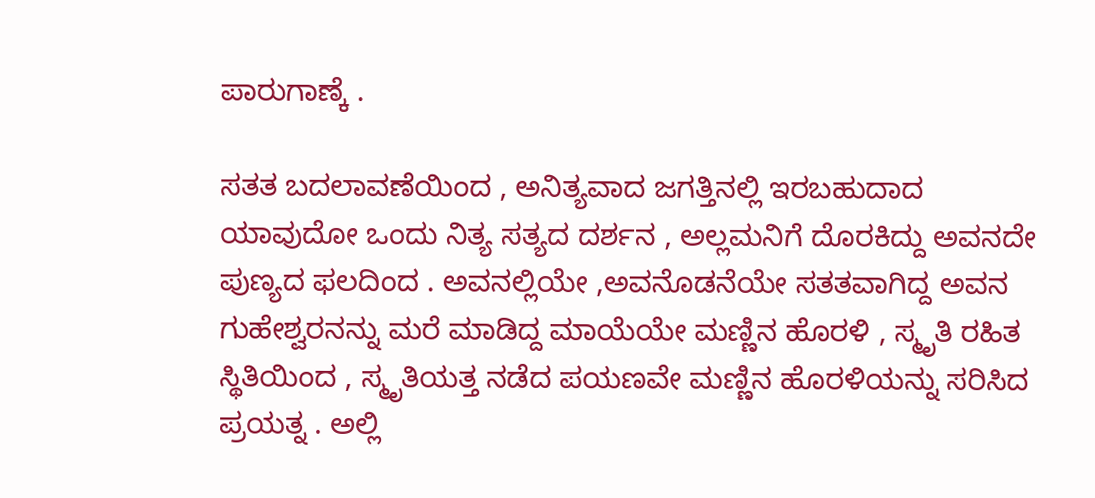ಪಾರುಗಾಣ್ಕೆ .

ಸತತ ಬದಲಾವಣೆಯಿಂದ , ಅನಿತ್ಯವಾದ ಜಗತ್ತಿನಲ್ಲಿ ಇರಬಹುದಾದ ಯಾವುದೋ ಒಂದು ನಿತ್ಯ ಸತ್ಯದ ದರ್ಶನ , ಅಲ್ಲಮನಿಗೆ ದೊರಕಿದ್ದು ಅವನದೇ ಪುಣ್ಯದ ಫಲದಿಂದ . ಅವನಲ್ಲಿಯೇ ,ಅವನೊಡನೆಯೇ ಸತತವಾಗಿದ್ದ ಅವನ ಗುಹೇಶ್ವರನನ್ನು ಮರೆ ಮಾಡಿದ್ದ ಮಾಯೆಯೇ ಮಣ್ಣಿನ ಹೊರಳಿ , ಸ್ಮೃತಿ ರಹಿತ ಸ್ಥಿತಿಯಿಂದ , ಸ್ಮೃತಿಯತ್ತ ನಡೆದ ಪಯಣವೇ ಮಣ್ಣಿನ ಹೊರಳಿಯನ್ನು ಸರಿಸಿದ ಪ್ರಯತ್ನ . ಅಲ್ಲಿ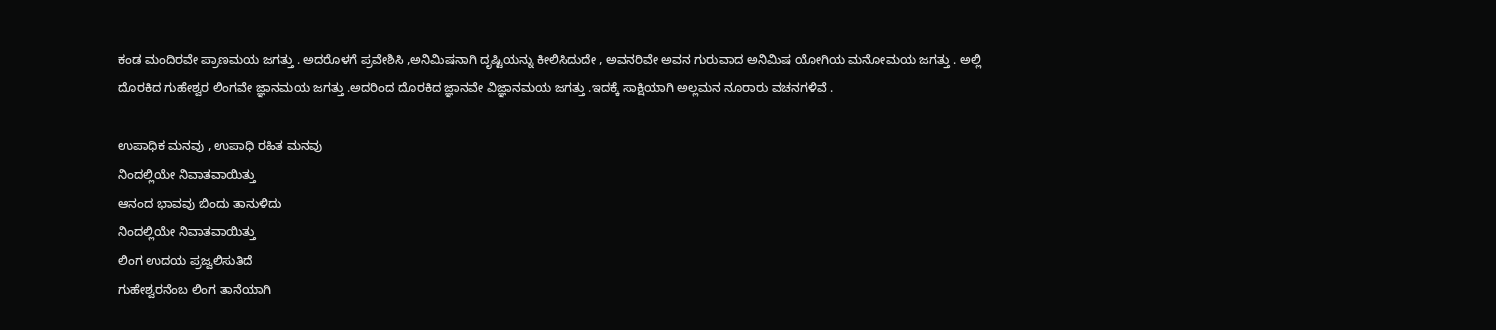ಕಂಡ ಮಂದಿರವೇ ಪ್ರಾಣಮಯ ಜಗತ್ತು . ಅದರೊಳಗೆ ಪ್ರವೇಶಿಸಿ ,ಅನಿಮಿಷನಾಗಿ ದೃಷ್ಟಿಯನ್ನು ಕೀಲಿಸಿದುದೇ , ಅವನರಿವೇ ಅವನ ಗುರುವಾದ ಅನಿಮಿಷ ಯೋಗಿಯ ಮನೋಮಯ ಜಗತ್ತು . ಅಲ್ಲಿ ದೊರಕಿದ ಗುಹೇಶ್ವರ ಲಿಂಗವೇ ಜ್ಞಾನಮಯ ಜಗತ್ತು .ಅದರಿಂದ ದೊರಕಿದ ಜ್ಞಾನವೇ ವಿಜ್ಞಾನಮಯ ಜಗತ್ತು .ಇದಕ್ಕೆ ಸಾಕ್ಷಿಯಾಗಿ ಅಲ್ಲಮನ ನೂರಾರು ವಚನಗಳಿವೆ .

ಉಪಾಧಿಕ ಮನವು , ಉಪಾಧಿ ರಹಿತ ಮನವು
ನಿಂದಲ್ಲಿಯೇ ನಿವಾತವಾಯಿತ್ತು
ಆನಂದ ಭಾವವು ಬಿಂದು ತಾನುಳಿದು
ನಿಂದಲ್ಲಿಯೇ ನಿವಾತವಾಯಿತ್ತು
ಲಿಂಗ ಉದಯ ಪ್ರಜ್ವಲಿಸುತಿದೆ
ಗುಹೇಶ್ವರನೆಂಬ ಲಿಂಗ ತಾನೆಯಾಗಿ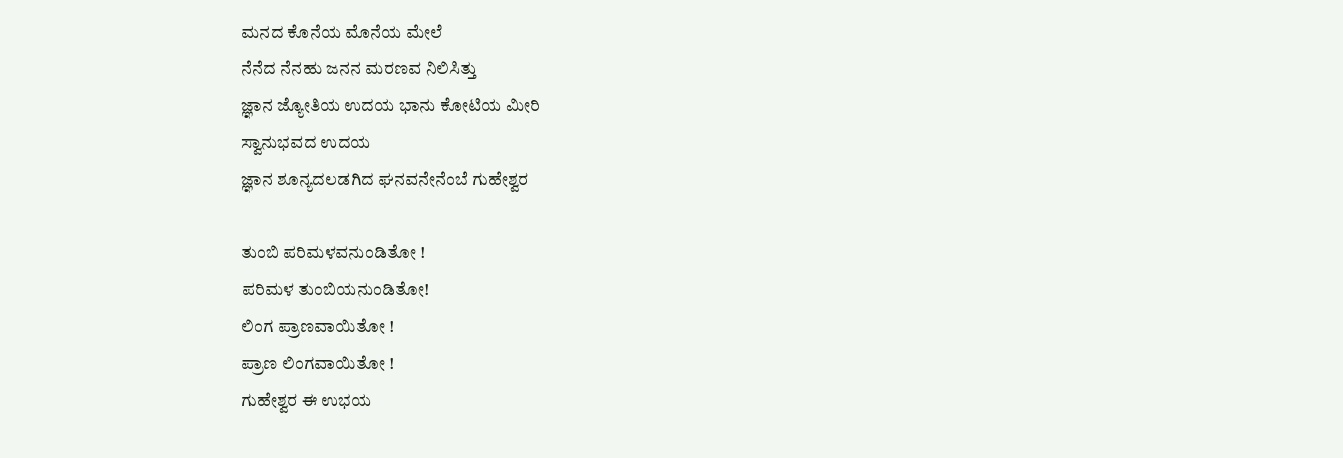ಮನದ ಕೊನೆಯ ಮೊನೆಯ ಮೇಲೆ
ನೆನೆದ ನೆನಹು ಜನನ ಮರಣವ ನಿಲಿಸಿತ್ತು
ಜ್ಞಾನ ಜ್ಯೋತಿಯ ಉದಯ ಭಾನು ಕೋಟಿಯ ಮೀರಿ
ಸ್ವಾನುಭವದ ಉದಯ
ಜ್ಞಾನ ಶೂನ್ಯದಲಡಗಿದ ಘನವನೇನೆಂಬೆ ಗುಹೇಶ್ವರ

ತುಂಬಿ ಪರಿಮಳವನುಂಡಿತೋ !
ಪರಿಮಳ ತುಂಬಿಯನುಂಡಿತೋ!
ಲಿಂಗ ಪ್ರಾಣವಾಯಿತೋ !
ಪ್ರಾಣ ಲಿಂಗವಾಯಿತೋ !
ಗುಹೇಶ್ವರ ಈ ಉಭಯ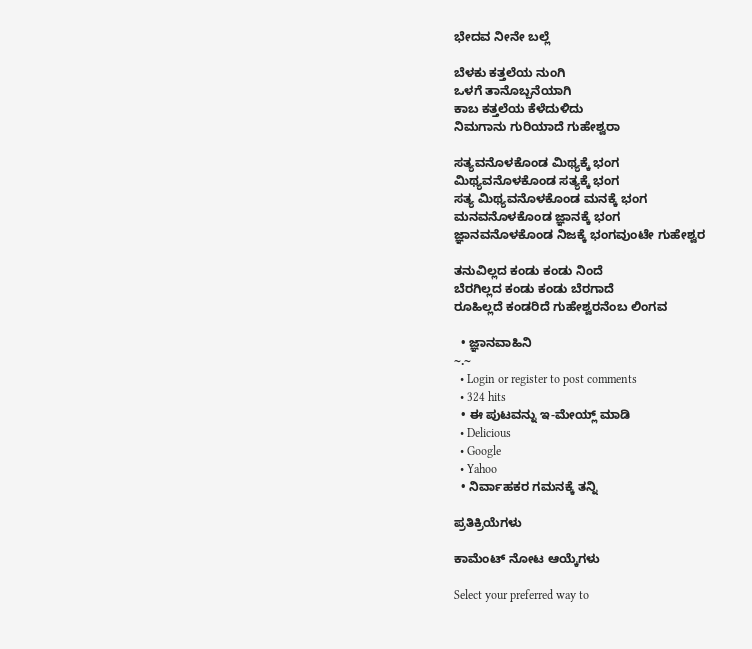ಭೇದವ ನೀನೇ ಬಲ್ಲೆ

ಬೆಳಕು ಕತ್ತಲೆಯ ನುಂಗಿ
ಒಳಗೆ ತಾನೊಬ್ಬನೆಯಾಗಿ
ಕಾಬ ಕತ್ತಲೆಯ ಕೆಳೆದುಳಿದು
ನಿಮಗಾನು ಗುರಿಯಾದೆ ಗುಹೇಶ್ವರಾ

ಸತ್ಯವನೊಳಕೊಂಡ ಮಿಥ್ಯಕ್ಕೆ ಭಂಗ
ಮಿಥ್ಯವನೊಳಕೊಂಡ ಸತ್ಯಕ್ಕೆ ಭಂಗ
ಸತ್ಯ ಮಿಥ್ಯವನೊಳಕೊಂಡ ಮನಕ್ಕೆ ಭಂಗ
ಮನವನೊಳಕೊಂಡ ಜ್ಞಾನಕ್ಕೆ ಭಂಗ
ಜ್ಞಾನವನೊಳಕೊಂಡ ನಿಜಕ್ಕೆ ಭಂಗವುಂಟೇ ಗುಹೇಶ್ವರ

ತನುವಿಲ್ಲದ ಕಂಡು ಕಂಡು ನಿಂದೆ
ಬೆರಗಿಲ್ಲದ ಕಂಡು ಕಂಡು ಬೆರಗಾದೆ
ರೂಹಿಲ್ಲದೆ ಕಂಡರಿದೆ ಗುಹೇಶ್ವರನೆಂಬ ಲಿಂಗವ

  • ಜ್ಞಾನವಾಹಿನಿ
~.~
  • Login or register to post comments
  • 324 hits
  • ಈ ಪುಟವನ್ನು ಇ-ಮೇಯ್ಲ್ ಮಾಡಿ
  • Delicious
  • Google
  • Yahoo
  • ನಿರ್ವಾಹಕರ ಗಮನಕ್ಕೆ ತನ್ನಿ

ಪ್ರತಿಕ್ರಿಯೆಗಳು

ಕಾಮೆಂಟ್ ನೋಟ ಆಯ್ಕೆಗಳು

Select your preferred way to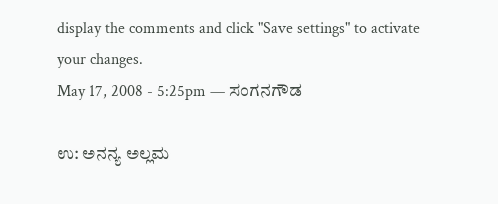display the comments and click "Save settings" to activate your changes.
May 17, 2008 - 5:25pm — ಸಂಗನಗೌಡ

ಉ: ಅನನ್ಯ ಅಲ್ಲಮ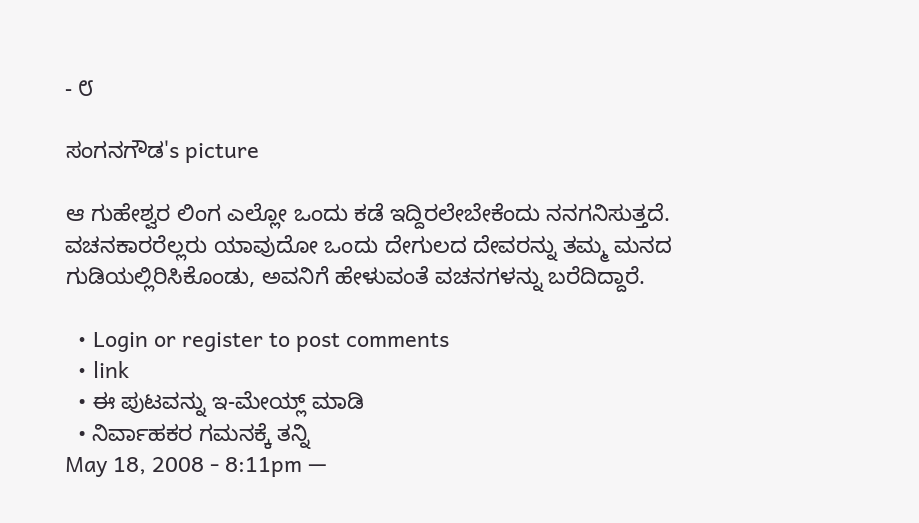- ೮

ಸಂಗನಗೌಡ's picture

ಆ ಗುಹೇಶ್ವರ ಲಿಂಗ ಎಲ್ಲೋ ಒಂದು ಕಡೆ ಇದ್ದಿರಲೇಬೇಕೆಂದು ನನಗನಿಸುತ್ತದೆ. ವಚನಕಾರರೆಲ್ಲರು ಯಾವುದೋ ಒಂದು ದೇಗುಲದ ದೇವರನ್ನು ತಮ್ಮ ಮನದ ಗುಡಿಯಲ್ಲಿರಿಸಿಕೊಂಡು, ಅವನಿಗೆ ಹೇಳುವಂತೆ ವಚನಗಳನ್ನು ಬರೆದಿದ್ದಾರೆ.

  • Login or register to post comments
  • link
  • ಈ ಪುಟವನ್ನು ಇ-ಮೇಯ್ಲ್ ಮಾಡಿ
  • ನಿರ್ವಾಹಕರ ಗಮನಕ್ಕೆ ತನ್ನಿ
May 18, 2008 - 8:11pm —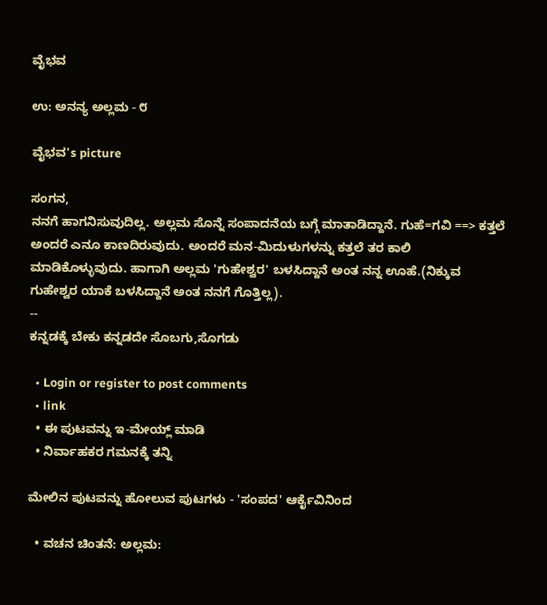ವೈಭವ

ಉ: ಅನನ್ಯ ಅಲ್ಲಮ - ೮

ವೈಭವ's picture

ಸಂಗನ,
ನನಗೆ ಹಾಗನಿಸುವುದಿಲ್ಲ. ಅಲ್ಲಮ ಸೊನ್ನೆ ಸಂಪಾದನೆಯ ಬಗ್ಗೆ ಮಾತಾಡಿದ್ದಾನೆ. ಗುಹೆ=ಗವಿ ==> ಕತ್ತಲೆ ಅಂದರೆ ಎನೂ ಕಾಣದಿರುವುದು. ಅಂದರೆ ಮನ-ಮಿದುಳುಗಳನ್ನು ಕತ್ತಲೆ ತರ ಕಾಲಿ ಮಾಡಿಕೊಳ್ಳುವುದು. ಹಾಗಾಗಿ ಅಲ್ಲಮ 'ಗುಹೇಶ್ವರ' ಬಳಸಿದ್ದಾನೆ ಅಂತ ನನ್ನ ಊಹೆ.(ನಿಕ್ಕುವ ಗುಹೇಶ್ವರ ಯಾಕೆ ಬಳಸಿದ್ದಾನೆ ಅಂತ ನನಗೆ ಗೊತ್ತಿಲ್ಲ).
--
ಕನ್ನಡಕ್ಕೆ ಬೇಕು ಕನ್ನಡದೇ ಸೊಬಗು,ಸೊಗಡು

  • Login or register to post comments
  • link
  • ಈ ಪುಟವನ್ನು ಇ-ಮೇಯ್ಲ್ ಮಾಡಿ
  • ನಿರ್ವಾಹಕರ ಗಮನಕ್ಕೆ ತನ್ನಿ

ಮೇಲಿನ ಪುಟವನ್ನು ಹೋಲುವ ಪುಟಗಳು - 'ಸಂಪದ' ಆರ್ಕೈವಿನಿಂದ

  • ವಚನ ಚಿಂತನೆ: ಅಲ್ಲಮ: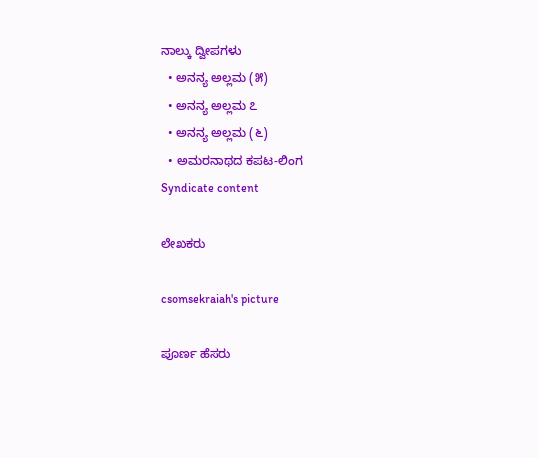ನಾಲ್ಕು ದ್ವೀಪಗಳು
  • ಅನನ್ಯ ಅಲ್ಲಮ (೫)
  • ಅನನ್ಯ ಅಲ್ಲಮ ೭
  • ಅನನ್ಯ ಅಲ್ಲಮ (೬)
  • ಅಮರನಾಥದ ಕಪಟ-ಲಿಂಗ
Syndicate content

ಲೇಖಕರು

csomsekraiah's picture

ಪೂರ್ಣ ಹೆಸರು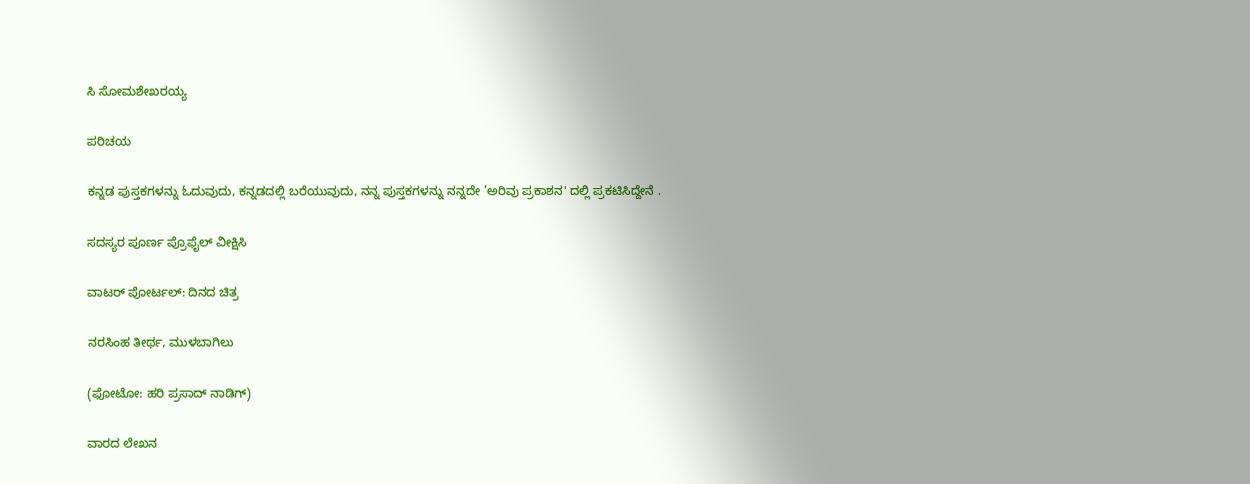ಸಿ ಸೋಮಶೇಖರಯ್ಯ

ಪರಿಚಯ

ಕನ್ನಡ ಪುಸ್ತಕಗಳನ್ನು ಓದುವುದು, ಕನ್ನಡದಲ್ಲಿ ಬರೆಯುವುದು, ನನ್ನ ಪುಸ್ತಕಗಳನ್ನು ನನ್ನದೇ ’ಅರಿವು ಪ್ರಕಾಶನ' ದಲ್ಲಿ ಪ್ರಕಟಿಸಿದ್ದೇನೆ .

ಸದಸ್ಯರ ಪೂರ್ಣ ಪ್ರೊಫೈಲ್ ವೀಕ್ಷಿಸಿ

ವಾಟರ್ ಪೋರ್ಟಲ್: ದಿನದ ಚಿತ್ರ

ನರಸಿಂಹ ತೀರ್ಥ, ಮುಳಬಾಗಿಲು

(ಫೋಟೋ: ಹರಿ ಪ್ರಸಾದ್ ನಾಡಿಗ್)

ವಾರದ ಲೇಖನ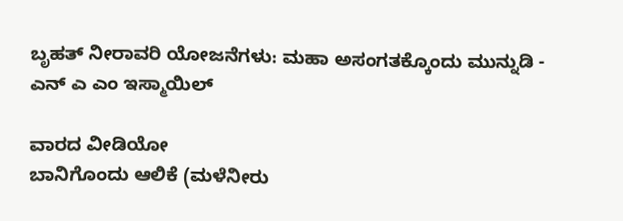ಬೃಹತ್ ನೀರಾವರಿ ಯೋಜನೆಗಳು: ಮಹಾ ಅಸಂಗತಕ್ಕೊಂದು ಮುನ್ನುಡಿ - ಎನ್ ಎ ಎಂ ಇಸ್ಮಾಯಿಲ್

ವಾರದ ವೀಡಿಯೋ
ಬಾನಿಗೊಂದು ಆಲಿಕೆ (ಮಳೆನೀರು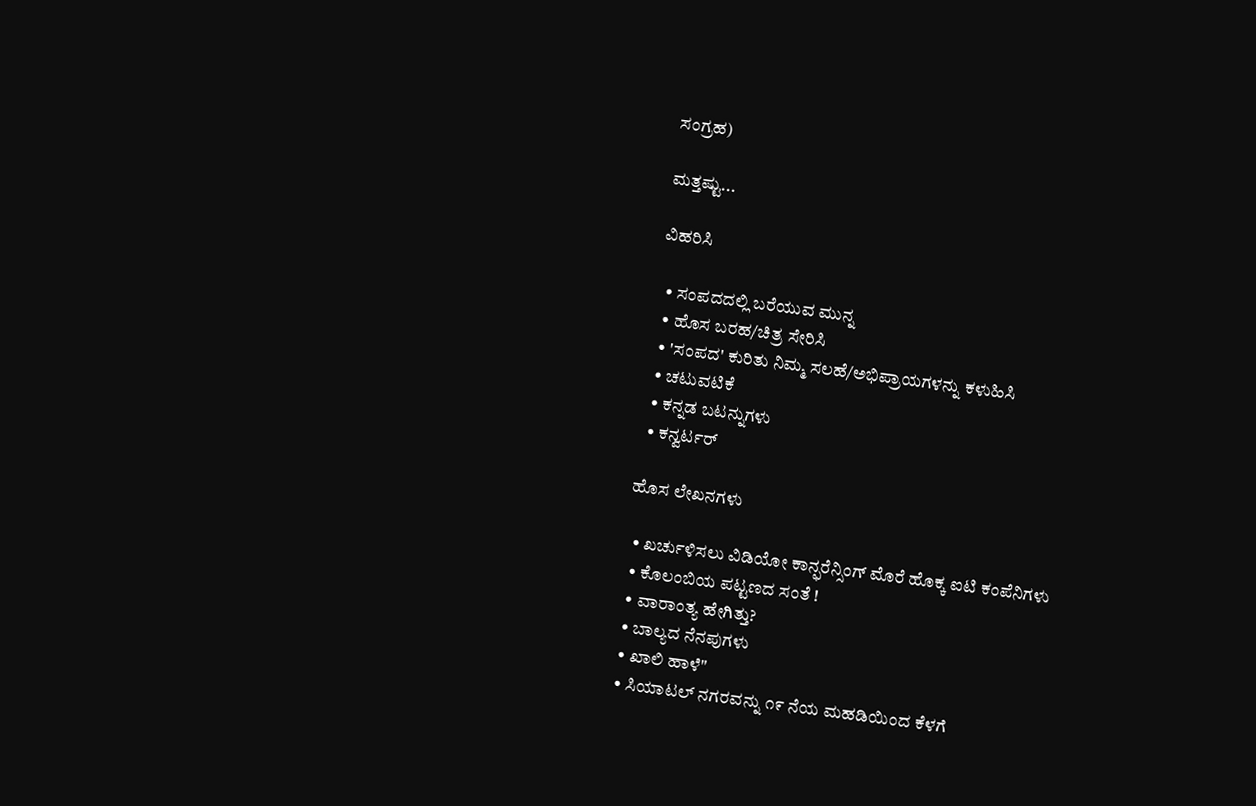ಸಂಗ್ರಹ)

ಮತ್ತಷ್ಟು...

ವಿಹರಿಸಿ

  • ಸಂಪದದಲ್ಲಿ ಬರೆಯುವ ಮುನ್ನ
  • ಹೊಸ ಬರಹ/ಚಿತ್ರ ಸೇರಿಸಿ
  • 'ಸಂಪದ' ಕುರಿತು ನಿಮ್ಮ ಸಲಹೆ/ಅಭಿಪ್ರಾಯಗಳನ್ನು ಕಳುಹಿಸಿ
  • ಚಟುವಟಿಕೆ
  • ಕನ್ನಡ ಬಟನ್ನುಗಳು
  • ಕನ್ವರ್ಟರ್

ಹೊಸ ಲೇಖನಗಳು

  • ಖರ್ಚುಳಿಸಲು ವಿಡಿಯೋ ಕಾನ್ಫರೆನ್ಸಿಂಗ್ ಮೊರೆ ಹೊಕ್ಕ ಐಟಿ ಕಂಪೆನಿಗಳು
  • ಕೊಲಂಬಿಯ ಪಟ್ಟಣದ ಸಂತೆ !
  • ವಾರಾಂತ್ಯ ಹೇಗಿತ್ತು?
  • ಬಾಲ್ಯದ ನೆನಪುಗಳು
  • ಖಾಲಿ ಹಾಳೆ"
  • ಸಿಯಾಟಲ್ ನಗರವನ್ನು ೧೯ ನೆಯ ಮಹಡಿಯಿಂದ ಕೆಳಗೆ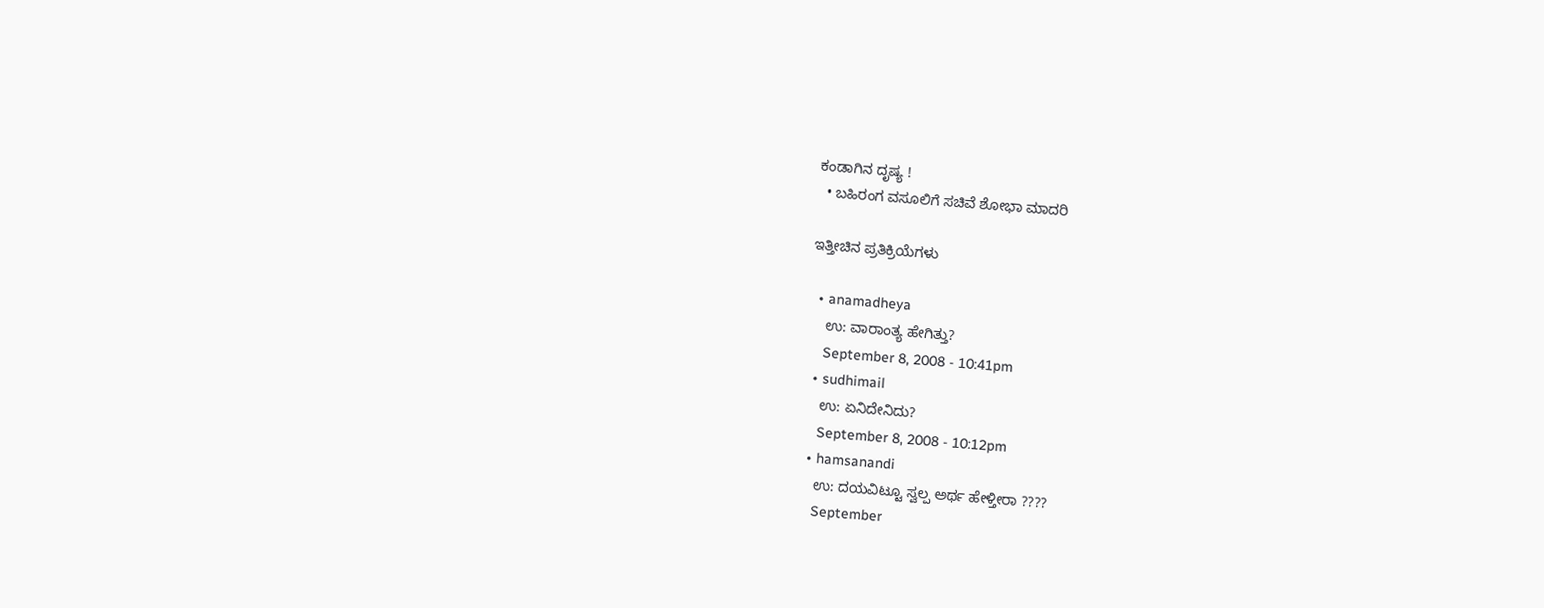ಕಂಡಾಗಿನ ದೃಷ್ಯ !
  • ಬಹಿರಂಗ ವಸೂಲಿಗೆ ಸಚಿವೆ ಶೋಭಾ ಮಾದರಿ

ಇತ್ತೀಚಿನ ಪ್ರತಿಕ್ರಿಯೆಗಳು

  • anamadheya
    ಉ: ವಾರಾಂತ್ಯ ಹೇಗಿತ್ತು?
    September 8, 2008 - 10:41pm
  • sudhimail
    ಉ: ಏನಿದೇನಿದು?
    September 8, 2008 - 10:12pm
  • hamsanandi
    ಉ: ದಯವಿಟ್ಟೂ ಸ್ವಲ್ಪ ಅರ್ಥ ಹೇಳ್ತೀರಾ ????
    September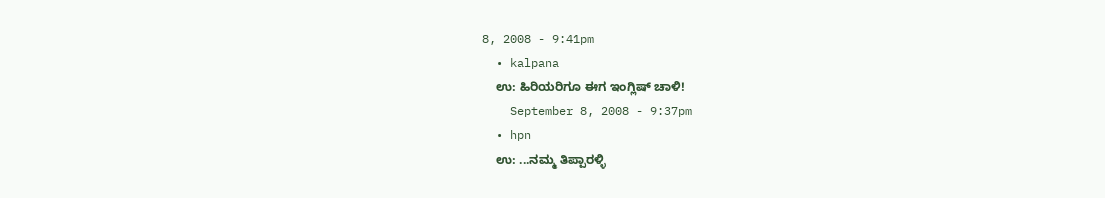8, 2008 - 9:41pm
  • kalpana
    ಉ: ಹಿರಿಯರಿಗೂ ಈಗ ಇಂಗ್ಲಿಷ್ ಚಾಳಿ!
    September 8, 2008 - 9:37pm
  • hpn
    ಉ: ...ನಮ್ಮ ತಿಪ್ಪಾರಳ್ಳಿ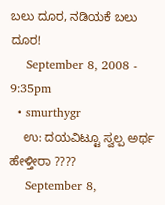ಬಲು ದೂರ, ನಡಿಯಕೆ ಬಲು ದೂರ!
    September 8, 2008 - 9:35pm
  • smurthygr
    ಉ: ದಯವಿಟ್ಟೂ ಸ್ವಲ್ಪ ಅರ್ಥ ಹೇಳ್ತೀರಾ ????
    September 8,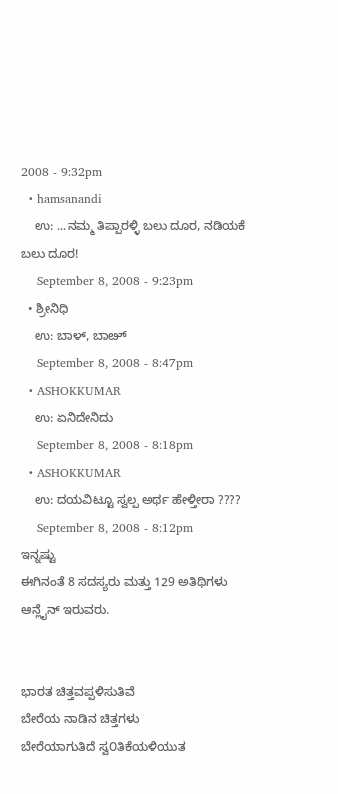2008 - 9:32pm
  • hamsanandi
    ಉ: ...ನಮ್ಮ ತಿಪ್ಪಾರಳ್ಳಿ ಬಲು ದೂರ, ನಡಿಯಕೆ ಬಲು ದೂರ!
    September 8, 2008 - 9:23pm
  • ಶ್ರೀನಿಧಿ
    ಉ: ಬಾಳ್, ಬಾೞ್
    September 8, 2008 - 8:47pm
  • ASHOKKUMAR
    ಉ: ಏನಿದೇನಿದು
    September 8, 2008 - 8:18pm
  • ASHOKKUMAR
    ಉ: ದಯವಿಟ್ಟೂ ಸ್ವಲ್ಪ ಅರ್ಥ ಹೇಳ್ತೀರಾ ????
    September 8, 2008 - 8:12pm
ಇನ್ನಷ್ಟು
ಈಗಿನಂತೆ 8 ಸದಸ್ಯರು ಮತ್ತು 129 ಅತಿಥಿಗಳು ಆನ್ಲೈನ್ ಇರುವರು.


ಭಾರತ ಚಿತ್ತವಪ್ಪಳಿಸುತಿವೆ
ಬೇರೆಯ ನಾಡಿನ ಚಿತ್ತಗಳು
ಬೇರೆಯಾಗುತಿದೆ ಸ್ವ೦ತಿಕೆಯಳಿಯುತ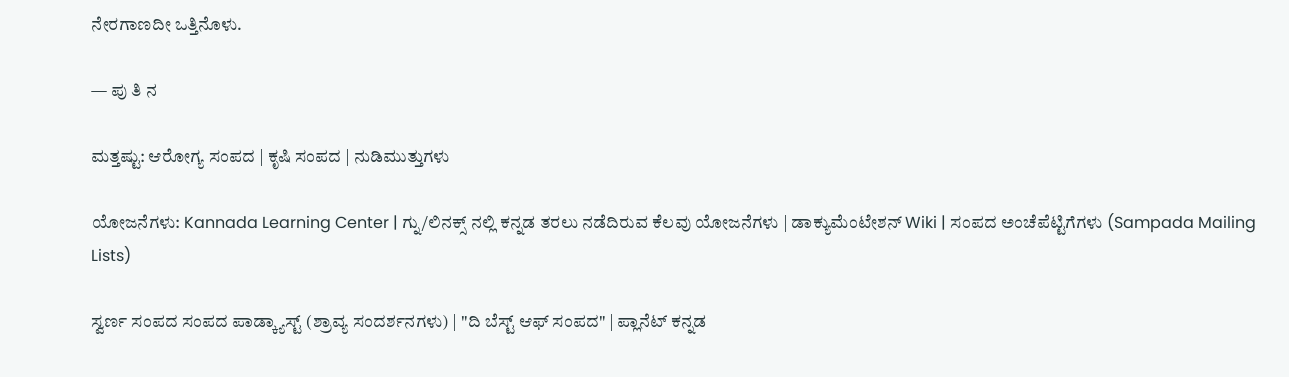ನೇರಗಾಣದೀ ಒತ್ತಿನೊಳು.

— ಪು ತಿ ನ

ಮತ್ತಷ್ಟು: ಆರೋಗ್ಯ ಸಂಪದ | ಕೃಷಿ ಸಂಪದ | ನುಡಿಮುತ್ತುಗಳು

ಯೋಜನೆಗಳು: Kannada Learning Center | ಗ್ನು/ಲಿನಕ್ಸ್ ನಲ್ಲಿ ಕನ್ನಡ ತರಲು ನಡೆದಿರುವ ಕೆಲವು ಯೋಜನೆಗಳು | ಡಾಕ್ಯುಮೆಂಟೇಶನ್ Wiki | ಸಂಪದ ಅಂಚೆಪೆಟ್ಟಿಗೆಗಳು (Sampada Mailing Lists)

ಸ್ವರ್ಣ ಸಂಪದ ಸಂಪದ ಪಾಡ್ಕ್ಯಾಸ್ಟ್ (ಶ್ರಾವ್ಯ ಸಂದರ್ಶನಗಳು) | "ದಿ ಬೆಸ್ಟ್ ಆಫ್ ಸಂಪದ" | ಪ್ಲಾನೆಟ್ ಕನ್ನಡ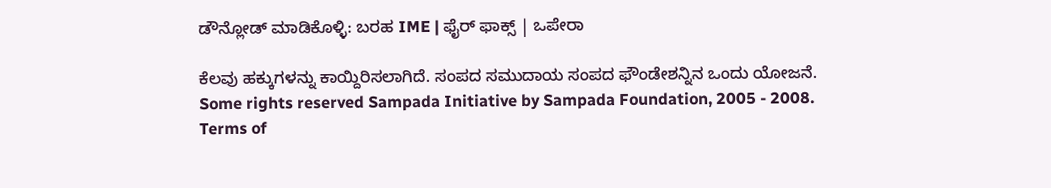ಡೌನ್ಲೋಡ್ ಮಾಡಿಕೊಳ್ಳಿ: ಬರಹ IME | ಫೈರ್ ಫಾಕ್ಸ್ | ಒಪೇರಾ

ಕೆಲವು ಹಕ್ಕುಗಳನ್ನು ಕಾಯ್ದಿರಿಸಲಾಗಿದೆ. ಸಂಪದ ಸಮುದಾಯ ಸಂಪದ ಫೌಂಡೇಶನ್ನಿನ ಒಂದು ಯೋಜನೆ.
Some rights reserved Sampada Initiative by Sampada Foundation, 2005 - 2008.
Terms of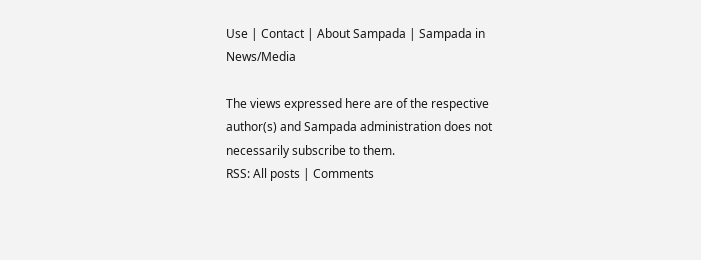Use | Contact | About Sampada | Sampada in News/Media

The views expressed here are of the respective author(s) and Sampada administration does not necessarily subscribe to them.
RSS: All posts | Comments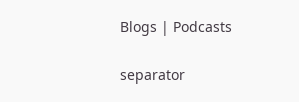Blogs | Podcasts

separator